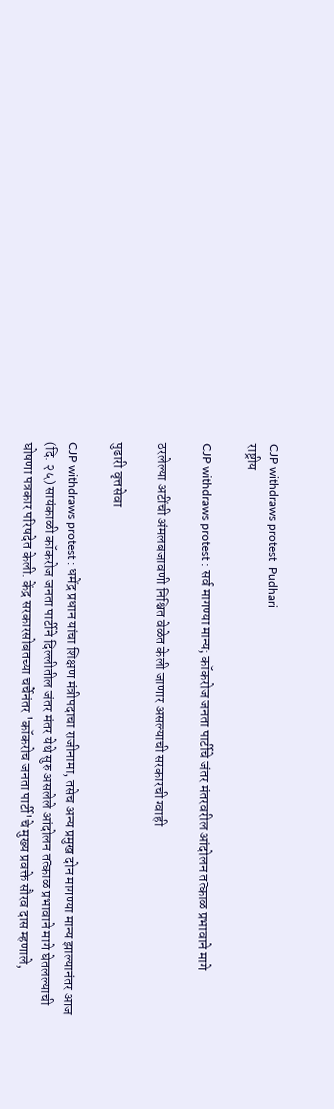CJP withdraws protest  Pudhari
राष्ट्रीय

CJP withdraws protest : सर्व मागण्‍या मान्‍य; कॉकरोज जनता पार्टीचे जंतर मंतरवरील आंदोलन तत्‍काळ प्रभावाने मागे

ठरलेल्या अटींची अंमलबजावणी निश्चित वेळेत केली जाणार असल्‍याची सरकारची ग्‍वाही

पुढारी वृत्तसेवा

CJP withdraws protest : धमेंद्र प्रधान यांचा शिक्षण मंत्रीपदाचा राजीनामा, तसेच अन्‍य प्रमुख दोन मागण्‍या मान्‍य झाल्‍यानंतर आज (दि. २५) सायंकाळी कॉकरोज जनता पार्टीने दिल्‍लीतील जंतर मंतर येथे सुरु असलेले आंदोलन तत्‍काळ प्रभावाने मागे घेतलल्‍याची घोषणा पत्रकार परिषदेत केली. केंद्र सरकारसोबतच्या चर्चेनंतर 'कॉकरोच जनता पार्टी'चे मुख्य प्रवक्ते सौरव दास म्हणाले,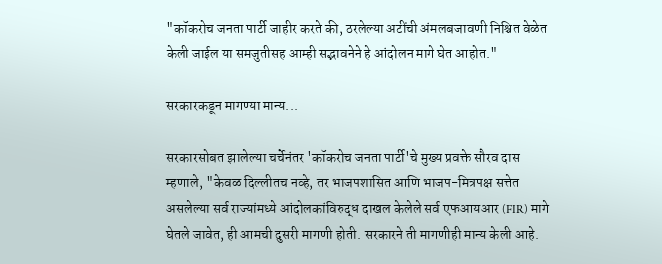"कॉकरोच जनता पार्टी जाहीर करते की, ठरलेल्या अटींची अंमलबजावणी निश्चित वेळेत केली जाईल या समजुतीसह आम्ही सद्भावनेने हे आंदोलन मागे घेत आहोत."

सरकारकडून मागण्‍या मान्‍य...

सरकारसोबत झालेल्या चर्चेनंतर 'कॉकरोच जनता पार्टी'चे मुख्य प्रवक्ते सौरव दास म्हणाले, "केवळ दिल्लीतच नव्हे, तर भाजपशासित आणि भाजप-मित्रपक्ष सत्तेत असलेल्या सर्व राज्यांमध्ये आंदोलकांविरुद्ध दाखल केलेले सर्व एफआयआर (FIR) मागे घेतले जावेत, ही आमची दुसरी मागणी होती. सरकारने ती मागणीही मान्य केली आहे.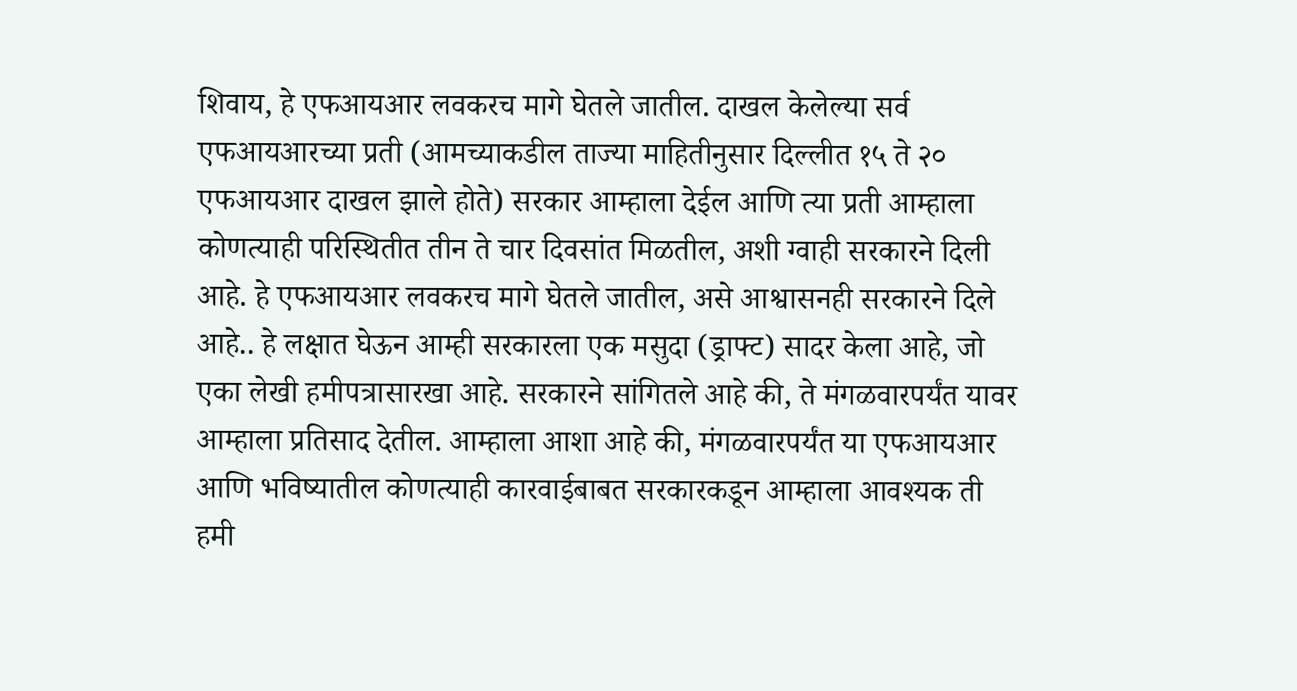शिवाय, हे एफआयआर लवकरच मागे घेतले जातील. दाखल केलेल्या सर्व एफआयआरच्या प्रती (आमच्याकडील ताज्या माहितीनुसार दिल्लीत १५ ते २० एफआयआर दाखल झाले होते) सरकार आम्हाला देईल आणि त्या प्रती आम्हाला कोणत्याही परिस्थितीत तीन ते चार दिवसांत मिळतील, अशी ग्वाही सरकारने दिली आहे. हे एफआयआर लवकरच मागे घेतले जातील, असे आश्वासनही सरकारने दिले आहे.. हे लक्षात घेऊन आम्ही सरकारला एक मसुदा (ड्राफ्ट) सादर केला आहे, जो एका लेखी हमीपत्रासारखा आहे. सरकारने सांगितले आहे की, ते मंगळवारपर्यंत यावर आम्हाला प्रतिसाद देतील. आम्हाला आशा आहे की, मंगळवारपर्यंत या एफआयआर आणि भविष्यातील कोणत्याही कारवाईबाबत सरकारकडून आम्हाला आवश्यक ती हमी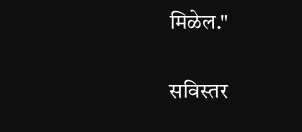मिळेल."

सविस्‍तर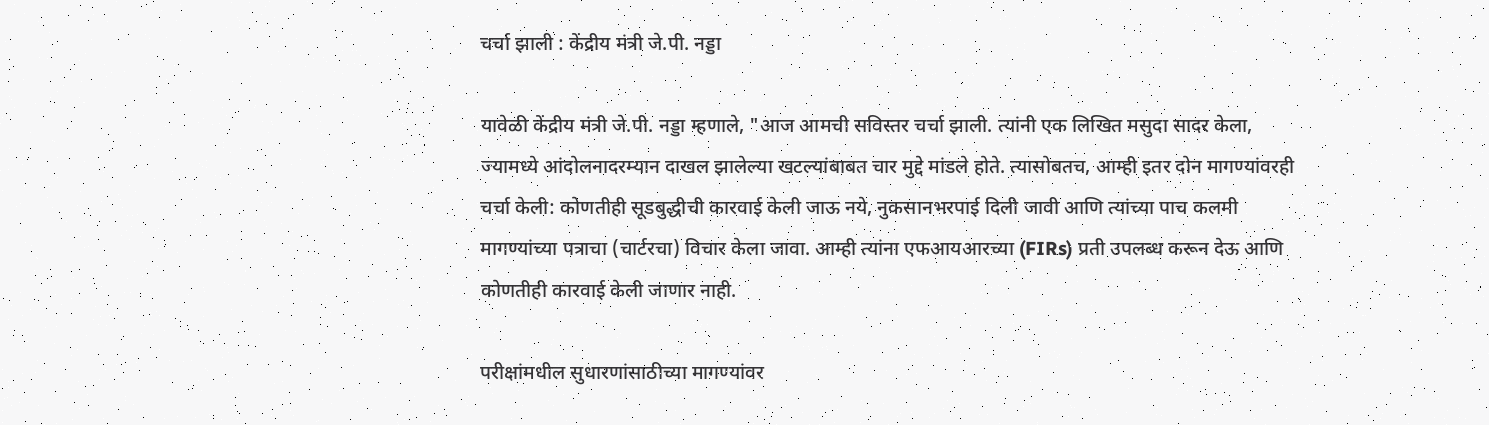चर्चा झाली : केंद्रीय मंत्री जे.पी. नड्डा

यावेळी केंद्रीय मंत्री जे.पी. नड्डा म्हणाले, "आज आमची सविस्तर चर्चा झाली. त्यांनी एक लिखित मसुदा सादर केला, ज्यामध्ये आंदोलनादरम्यान दाखल झालेल्या खटल्यांबाबत चार मुद्दे मांडले होते. त्यासोबतच, आम्ही इतर दोन मागण्यांवरही चर्चा केली: कोणतीही सूडबुद्धीची कारवाई केली जाऊ नये, नुकसानभरपाई दिली जावी आणि त्यांच्या पाच कलमी मागण्यांच्या पत्राचा (चार्टरचा) विचार केला जावा. आम्ही त्यांना एफआयआरच्या (FIRs) प्रती उपलब्ध करून देऊ आणि कोणतीही कारवाई केली जाणार नाही.

परीक्षांमधील सुधारणांसाठीच्या मागण्यांवर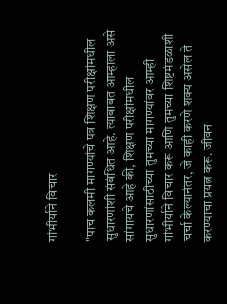गांभीर्याने विचार

"पाच कलमी मागण्यांचे पत्र शिक्षण परीक्षांमधील सुधारणांशी संबंधित आहे. त्याबाबत आम्हाला असे सांगायचे आहे की, शिक्षण परीक्षांमधील सुधारणांसाठीच्या तुमच्या मागण्यांवर आम्ही गांभीर्याने विचार करू आणि तुमच्या शिष्टमंडळाशी चर्चा केल्यानंतर, जे काही करणे शक्य असेल ते करण्याचा प्रयत्न करू. जीवन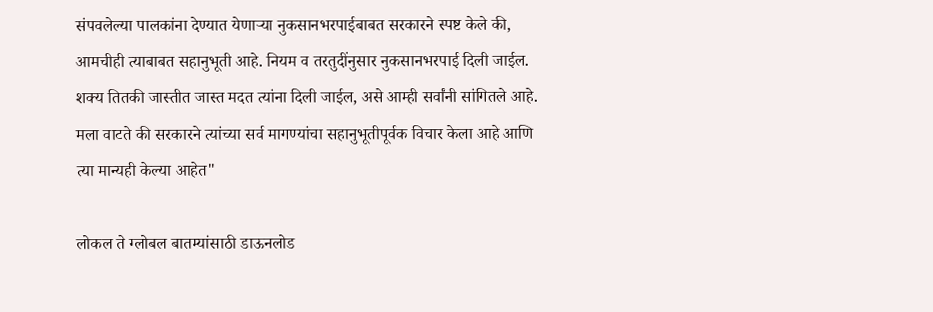संपवलेल्‍या पालकांना देण्‍यात येणार्‍या नुकसानभरपाईबाबत सरकारने स्पष्ट केले की, आमचीही त्याबाबत सहानुभूती आहे. नियम व तरतुदींनुसार नुकसानभरपाई दिली जाईल. शक्य तितकी जास्तीत जास्त मदत त्यांना दिली जाईल, असे आम्ही सर्वांनी सांगितले आहे. मला वाटते की सरकारने त्यांच्या सर्व मागण्यांचा सहानुभूतीपूर्वक विचार केला आहे आणि त्या मान्यही केल्या आहेत"

लोकल ते ग्लोबल बातम्यांसाठी डाऊनलोड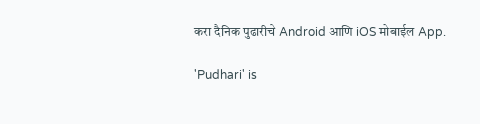करा दैनिक पुढारीचे Android आणि iOS मोबाईल App.

'Pudhari' is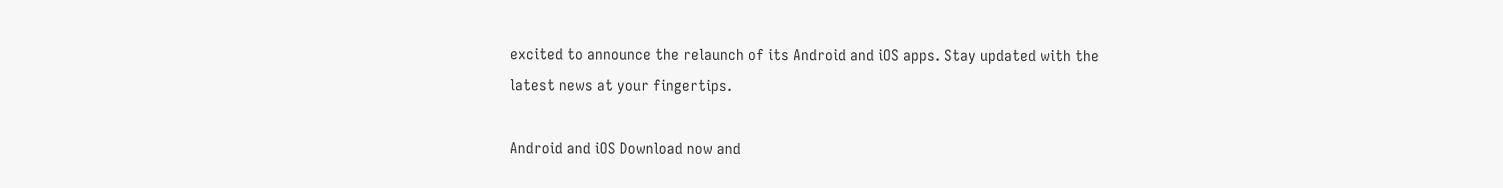excited to announce the relaunch of its Android and iOS apps. Stay updated with the latest news at your fingertips.

Android and iOS Download now and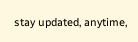stay updated, anytime,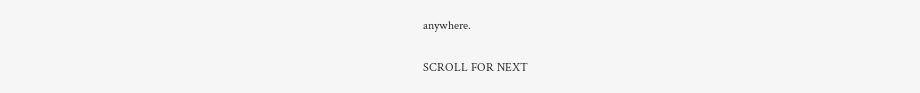anywhere.

SCROLL FOR NEXT